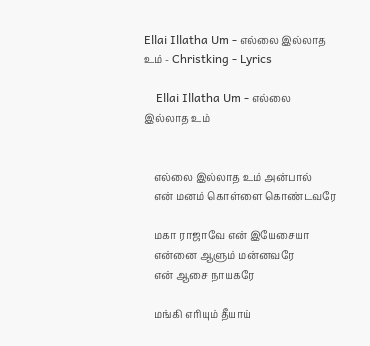Ellai Illatha Um - எல்லை இல்லாத உம் - Christking - Lyrics

    Ellai Illatha Um - எல்லை இல்லாத உம்


    எல்லை இல்லாத உம் அன்பால்
    என் மனம் கொள்ளை கொண்டவரே

    மகா ராஜாவே என் இயேசையா
    என்னை ஆளும் மன்னவரே
    என் ஆசை நாயகரே

    மங்கி எரியும் தீயாய்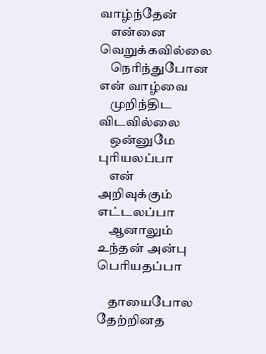வாழ்ந்தேன்
    என்னை வெறுக்கவில்லை
    நெரிந்துபோன என் வாழ்வை
    முறிந்திட விடவில்லை
    ஒன்னுமே புரியலப்பா
    என் அறிவுக்கும் எட்டலப்பா
    ஆனாலும் உந்தன் அன்பு பெரியதப்பா

    தாயைபோல தேற்றினத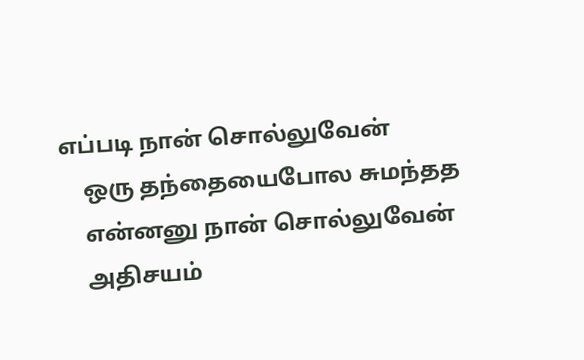எப்படி நான் சொல்லுவேன்
    ஒரு தந்தையைபோல சுமந்தத
    என்னனு நான் சொல்லுவேன்
    அதிசயம்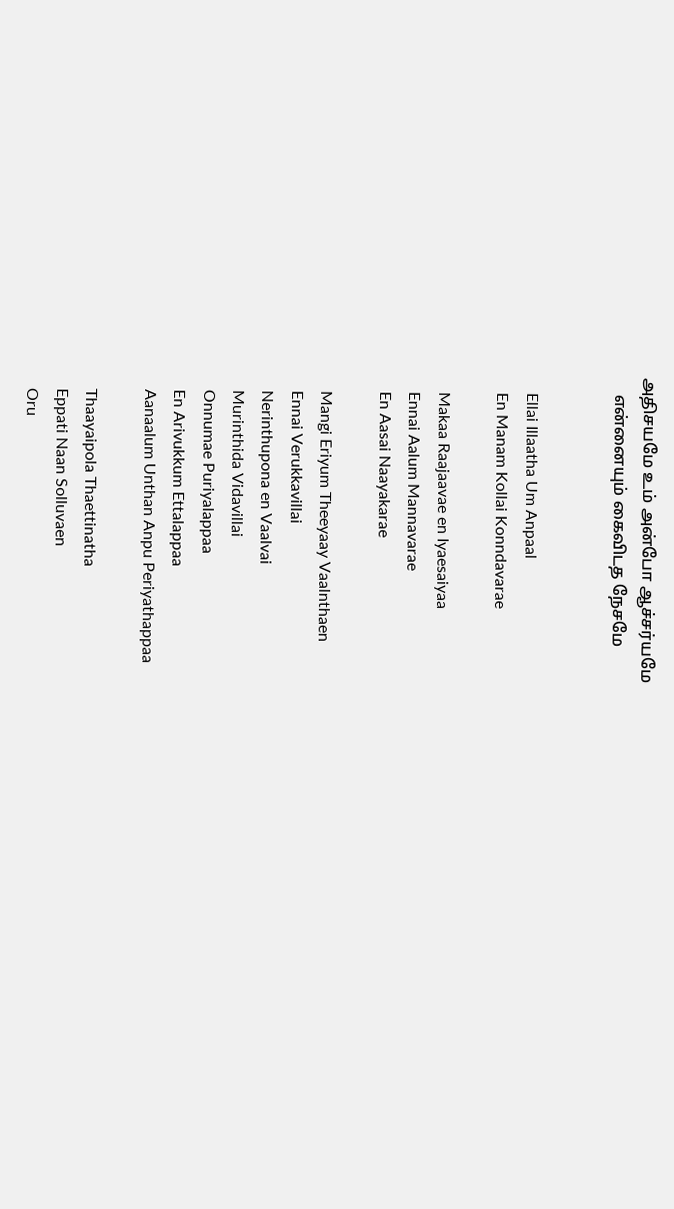அதிசயமே உம் அன்போ ஆச்சர்யமே
    என்னையும் கைவிடத நேசமே


    Ellai Illaatha Um Anpaal
    En Manam Kollai Konndavarae

    Makaa Raajaavae en Iyaesaiyaa
    Ennai Aalum Mannavarae
    En Aasai Naayakarae

    Mangi Eriyum Theeyaay Vaalnthaen
    Ennai Verukkavillai
    Nerinthupona en Vaalvai
    Murinthida Vidavillai
    Onnumae Puriyalappaa
    En Arivukkum Ettalappaa
    Aanaalum Unthan Anpu Periyathappaa

    Thaayaipola Thaettinatha
    Eppati Naan Solluvaen
    Oru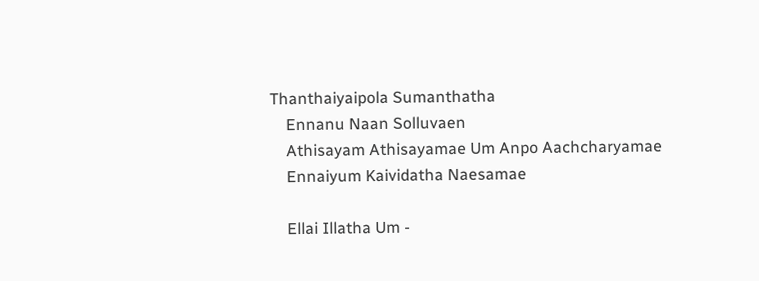Thanthaiyaipola Sumanthatha
    Ennanu Naan Solluvaen
    Athisayam Athisayamae Um Anpo Aachcharyamae
    Ennaiyum Kaividatha Naesamae

    Ellai Illatha Um -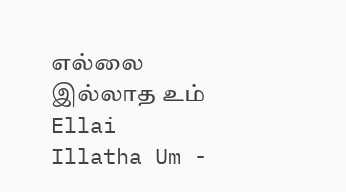எல்லை இல்லாத உம் Ellai Illatha Um -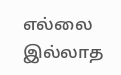எல்லை இல்லாத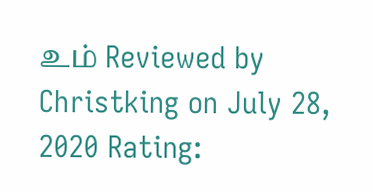உம் Reviewed by Christking on July 28, 2020 Rating: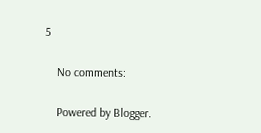5

    No comments:

    Powered by Blogger.